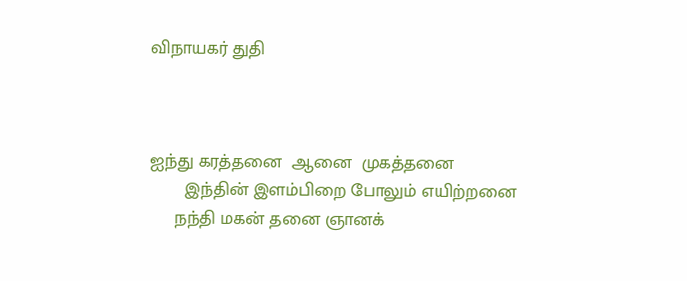விநாயகர் துதி



ஐந்து கரத்தனை  ஆனை  முகத்தனை
       இந்தின் இளம்பிறை போலும் எயிற்றனை
     நந்தி மகன் தனை ஞானக்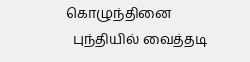கொழுந்தினை
  புந்தியில் வைத்தடி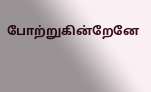போற்றுகின்றேனே